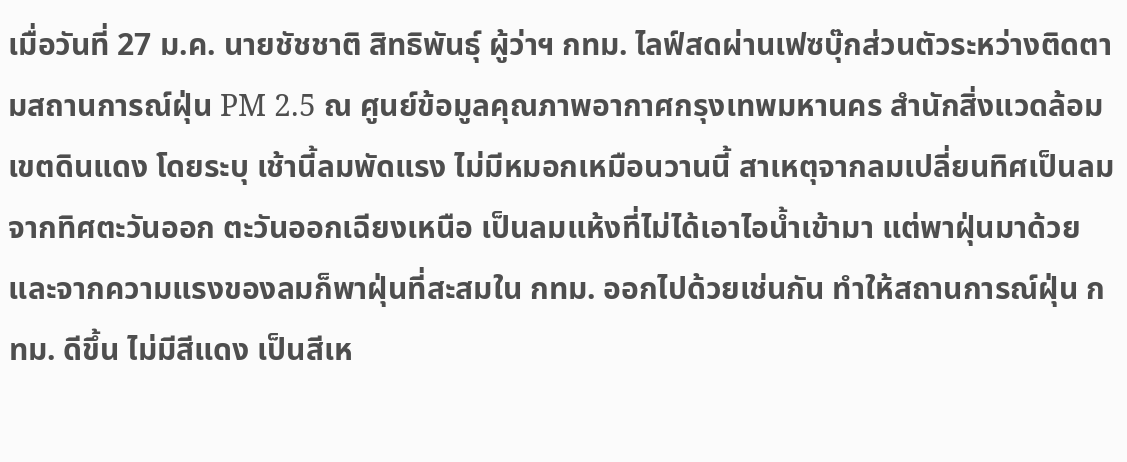เมื่อวันที่ 27 ม.ค. นายชัชชาติ สิทธิพันธุ์ ผู้ว่าฯ กทม. ไลฟ์สดผ่านเฟซบุ๊กส่วนตัวระหว่างติดตามสถานการณ์ฝุ่น PM 2.5 ณ ศูนย์ข้อมูลคุณภาพอากาศกรุงเทพมหานคร สำนักสิ่งแวดล้อม เขตดินแดง โดยระบุ เช้านี้ลมพัดแรง ไม่มีหมอกเหมือนวานนี้ สาเหตุจากลมเปลี่ยนทิศเป็นลมจากทิศตะวันออก ตะวันออกเฉียงเหนือ เป็นลมแห้งที่ไม่ได้เอาไอน้ำเข้ามา แต่พาฝุ่นมาด้วย และจากความแรงของลมก็พาฝุ่นที่สะสมใน กทม. ออกไปด้วยเช่นกัน ทำให้สถานการณ์ฝุ่น กทม. ดีขึ้น ไม่มีสีแดง เป็นสีเห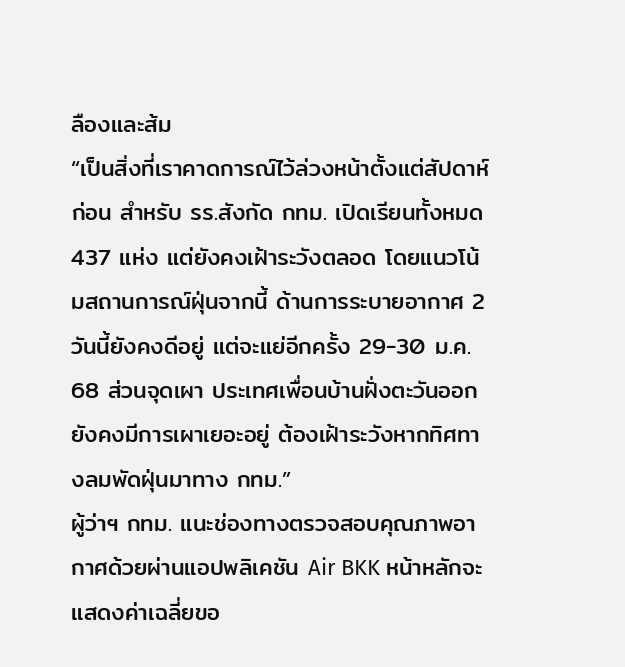ลืองและส้ม
“เป็นสิ่งที่เราคาดการณ์ไว้ล่วงหน้าตั้งแต่สัปดาห์ก่อน สำหรับ รร.สังกัด กทม. เปิดเรียนทั้งหมด 437 แห่ง แต่ยังคงเฝ้าระวังตลอด โดยแนวโน้มสถานการณ์ฝุ่นจากนี้ ด้านการระบายอากาศ 2 วันนี้ยังคงดีอยู่ แต่จะแย่อีกครั้ง 29-30 ม.ค. 68 ส่วนจุดเผา ประเทศเพื่อนบ้านฝั่งตะวันออกยังคงมีการเผาเยอะอยู่ ต้องเฝ้าระวังหากทิศทางลมพัดฝุ่นมาทาง กทม.”
ผู้ว่าฯ กทม. แนะช่องทางตรวจสอบคุณภาพอากาศด้วยผ่านแอปพลิเคชัน Air BKK หน้าหลักจะแสดงค่าเฉลี่ยขอ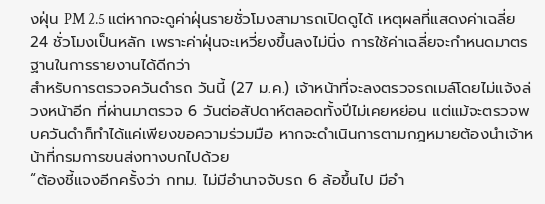งฝุ่น PM 2.5 แต่หากจะดูค่าฝุ่นรายชั่วโมงสามารถเปิดดูได้ เหตุผลที่แสดงค่าเฉลี่ย 24 ชั่วโมงเป็นหลัก เพราะค่าฝุ่นจะเหวี่ยงขึ้นลงไม่นิ่ง การใช้ค่าเฉลี่ยจะกำหนดมาตรฐานในการรายงานได้ดีกว่า
สำหรับการตรวจควันดำรถ วันนี้ (27 ม.ค.) เจ้าหน้าที่จะลงตรวจรถเมล์โดยไม่แจ้งล่วงหน้าอีก ที่ผ่านมาตรวจ 6 วันต่อสัปดาห์ตลอดทั้งปีไม่เคยหย่อน แต่แม้จะตรวจพบควันดำก็ทำได้แค่เพียงขอความร่วมมือ หากจะดำเนินการตามกฎหมายต้องนำเจ้าหน้าที่กรมการขนส่งทางบกไปด้วย
“ต้องชี้แจงอีกครั้งว่า กทม. ไม่มีอำนาจจับรถ 6 ล้อขึ้นไป มีอำ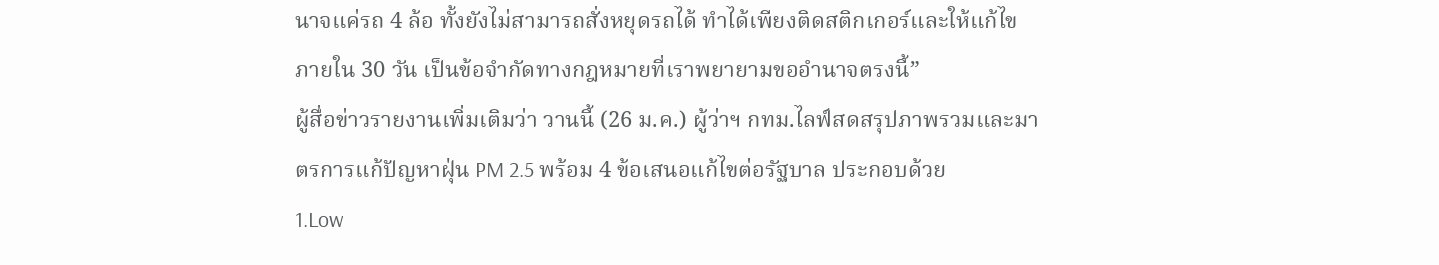นาจแค่รถ 4 ล้อ ทั้งยังไม่สามารถสั่งหยุดรถได้ ทำได้เพียงติดสติกเกอร์และให้แก้ไขภายใน 30 วัน เป็นข้อจำกัดทางกฎหมายที่เราพยายามขออำนาจตรงนี้”
ผู้สื่อข่าวรายงานเพิ่มเติมว่า วานนี้ (26 ม.ค.) ผู้ว่าฯ กทม.ไลฟ์สดสรุปภาพรวมและมาตรการแก้ปัญหาฝุ่น PM 2.5 พร้อม 4 ข้อเสนอแก้ไขต่อรัฐบาล ประกอบด้วย
1.Low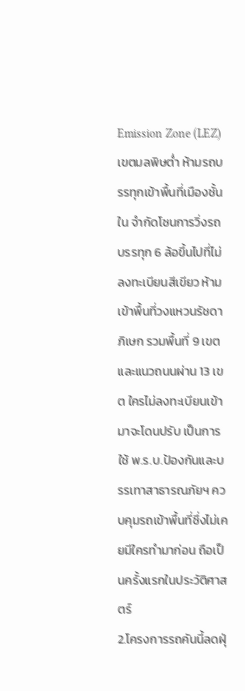Emission Zone (LEZ) เขตมลพิษต่ำ ห้ามรถบรรทุกเข้าพื้นที่เมืองชั้นใน จำกัดโซนการวิ่งรถบรรทุก 6 ล้อขึ้นไปที่ไม่ลงทะเบียนสีเขียว ห้ามเข้าพื้นที่วงแหวนรัชดาภิเษก รวมพื้นที่ 9 เขต และแนวถนนผ่าน 13 เขต ใครไม่ลงทะเบียนเข้ามาจะโดนปรับ เป็นการใช้ พ.ร.บ.ป้องกันและบรรเทาสาธารณภัยฯ ควบคุมรถเข้าพื้นที่ซึ่งไม่เคยมีใครทำมาก่อน ถือเป็นครั้งแรกในประวัติศาสตร์
2.โครงการรถคันนี้ลดฝุ่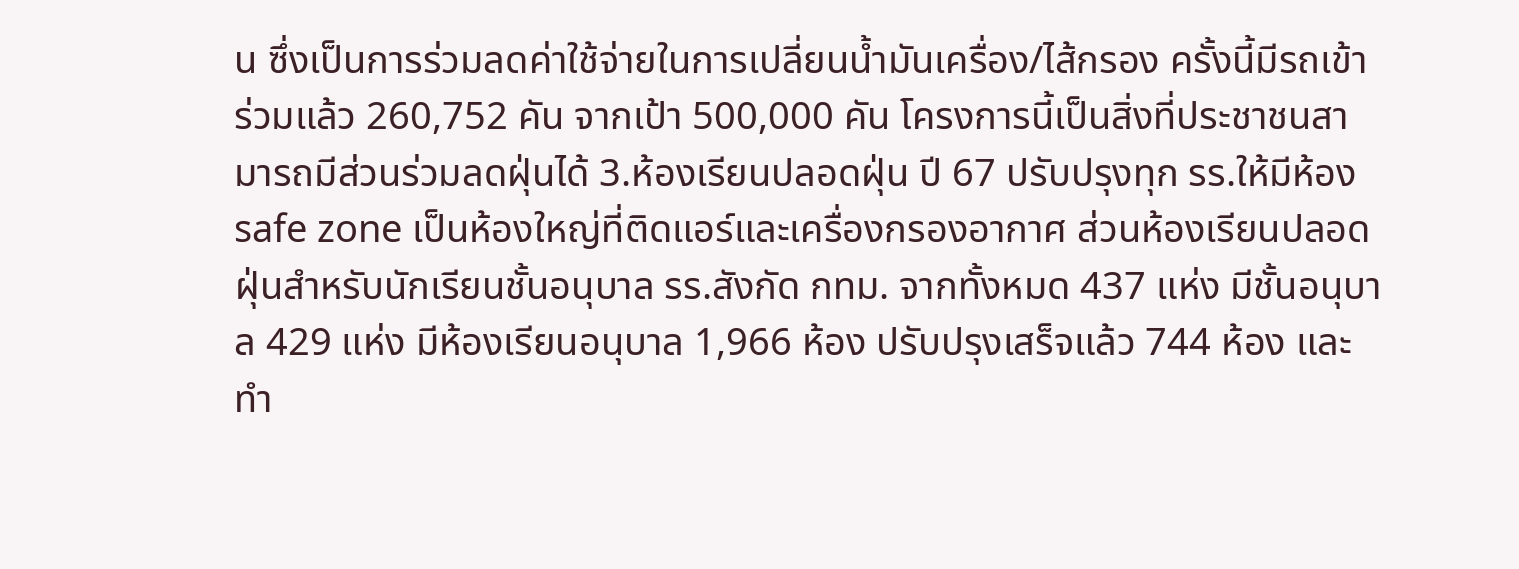น ซึ่งเป็นการร่วมลดค่าใช้จ่ายในการเปลี่ยนน้ำมันเครื่อง/ไส้กรอง ครั้งนี้มีรถเข้าร่วมแล้ว 260,752 คัน จากเป้า 500,000 คัน โครงการนี้เป็นสิ่งที่ประชาชนสามารถมีส่วนร่วมลดฝุ่นได้ 3.ห้องเรียนปลอดฝุ่น ปี 67 ปรับปรุงทุก รร.ให้มีห้อง safe zone เป็นห้องใหญ่ที่ติดแอร์และเครื่องกรองอากาศ ส่วนห้องเรียนปลอดฝุ่นสำหรับนักเรียนชั้นอนุบาล รร.สังกัด กทม. จากทั้งหมด 437 แห่ง มีชั้นอนุบาล 429 แห่ง มีห้องเรียนอนุบาล 1,966 ห้อง ปรับปรุงเสร็จแล้ว 744 ห้อง และทำ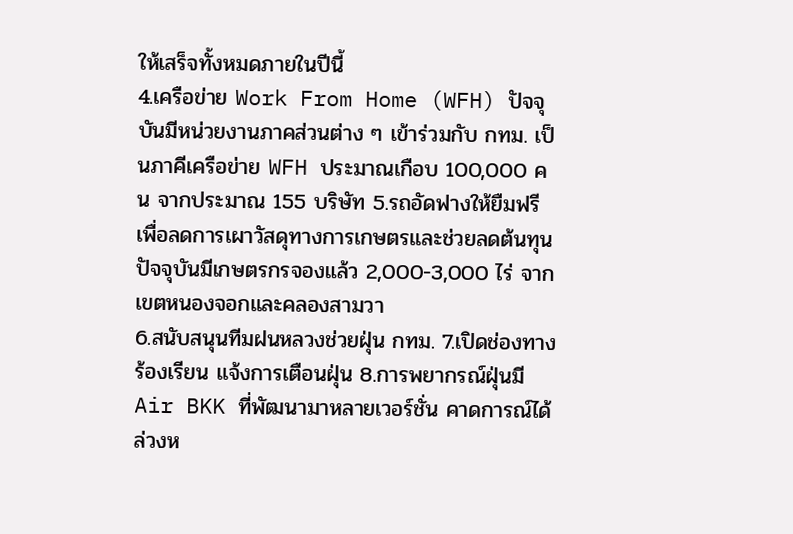ให้เสร็จทั้งหมดภายในปีนี้
4.เครือข่าย Work From Home (WFH) ปัจจุบันมีหน่วยงานภาคส่วนต่าง ๆ เข้าร่วมกับ กทม. เป็นภาคีเครือข่าย WFH ประมาณเกือบ 100,000 คน จากประมาณ 155 บริษัท 5.รถอัดฟางให้ยืมฟรี เพื่อลดการเผาวัสดุทางการเกษตรและช่วยลดต้นทุน ปัจจุบันมีเกษตรกรจองแล้ว 2,000-3,000 ไร่ จากเขตหนองจอกและคลองสามวา
6.สนับสนุนทีมฝนหลวงช่วยฝุ่น กทม. 7.เปิดช่องทางร้องเรียน แจ้งการเตือนฝุ่น 8.การพยากรณ์ฝุ่นมี Air BKK ที่พัฒนามาหลายเวอร์ชั่น คาดการณ์ได้ล่วงห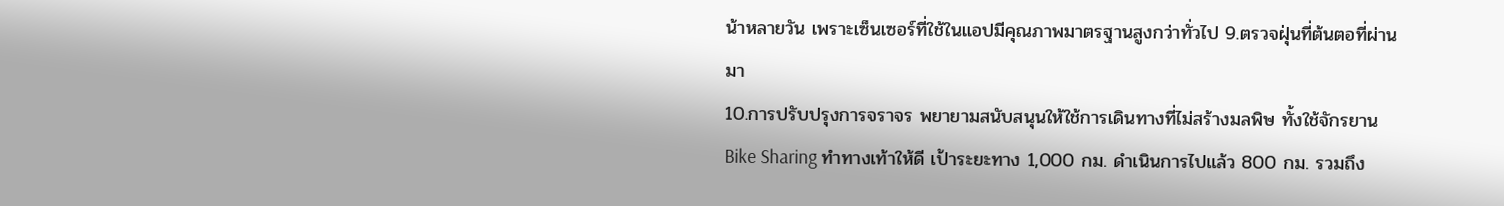น้าหลายวัน เพราะเซ็นเซอร์ที่ใช้ในแอปมีคุณภาพมาตรฐานสูงกว่าทั่วไป 9.ตรวจฝุ่นที่ต้นตอที่ผ่านมา
10.การปรับปรุงการจราจร พยายามสนับสนุนให้ใช้การเดินทางที่ไม่สร้างมลพิษ ทั้งใช้จักรยาน Bike Sharing ทำทางเท้าให้ดี เป้าระยะทาง 1,000 กม. ดำเนินการไปแล้ว 800 กม. รวมถึง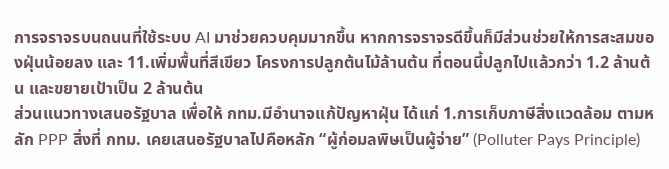การจราจรบนถนนที่ใช้ระบบ AI มาช่วยควบคุมมากขึ้น หากการจราจรดีขึ้นก็มีส่วนช่วยให้การสะสมของฝุ่นน้อยลง และ 11.เพิ่มพื้นที่สีเขียว โครงการปลูกต้นไม้ล้านต้น ที่ตอนนี้ปลูกไปแล้วกว่า 1.2 ล้านต้น และขยายเป้าเป็น 2 ล้านต้น
ส่วนแนวทางเสนอรัฐบาล เพื่อให้ กทม.มีอำนาจแก้ปัญหาฝุ่น ได้แก่ 1.การเก็บภาษีสิ่งแวดล้อม ตามหลัก PPP สิ่งที่ กทม. เคยเสนอรัฐบาลไปคือหลัก “ผู้ก่อมลพิษเป็นผู้จ่าย” (Polluter Pays Principle)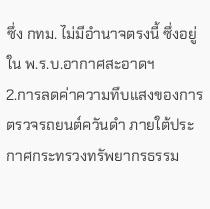ซึ่ง กทม. ไม่มีอำนาจตรงนี้ ซึ่งอยู่ใน พ.ร.บ.อากาศสะอาดฯ
2.การลดค่าความทึบแสงของการตรวจรถยนต์ควันดำ ภายใต้ประกาศกระทรวงทรัพยากรธรรม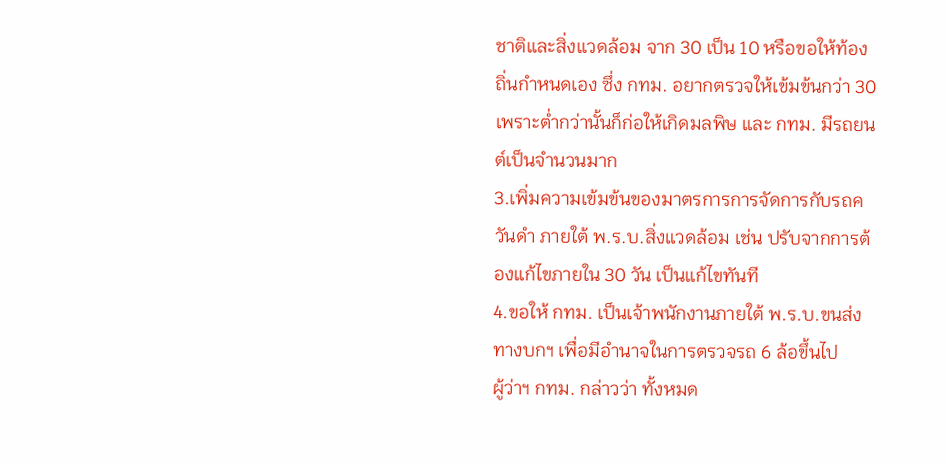ชาติและสิ่งแวดล้อม จาก 30 เป็น 10 หรือขอให้ท้องถิ่นกำหนดเอง ซึ่ง กทม. อยากตรวจให้เข้มข้นกว่า 30 เพราะต่ำกว่านั้นก็ก่อให้เกิดมลพิษ และ กทม. มีรถยนต์เป็นจำนวนมาก
3.เพิ่มความเข้มข้นของมาตรการการจัดการกับรถควันดำ ภายใต้ พ.ร.บ.สิ่งแวดล้อม เช่น ปรับจากการต้องแก้ไขภายใน 30 วัน เป็นแก้ไขทันที
4.ขอให้ กทม. เป็นเจ้าพนักงานภายใต้ พ.ร.บ.ขนส่งทางบกฯ เพื่อมีอำนาจในการตรวจรถ 6 ล้อขึ้นไป
ผู้ว่าฯ กทม. กล่าวว่า ทั้งหมด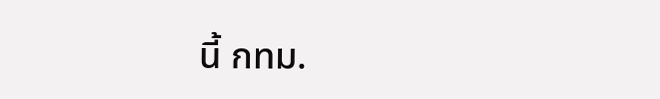นี้ กทม.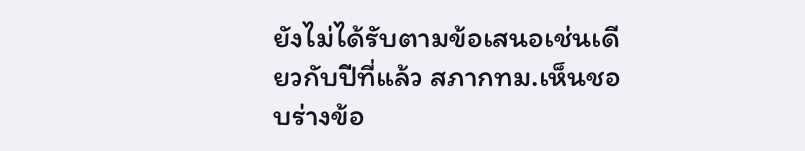ยังไม่ได้รับตามข้อเสนอเช่นเดียวกับปีที่แล้ว สภากทม.เห็นชอบร่างข้อ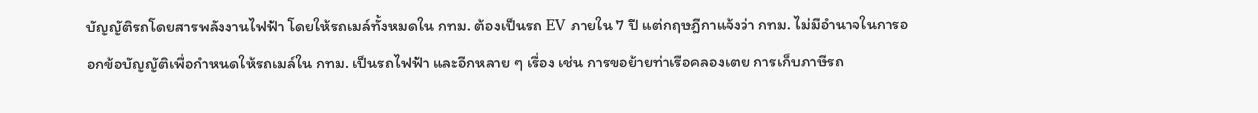บัญญัติรถโดยสารพลังงานไฟฟ้า โดยให้รถเมล์ทั้งหมดใน กทม. ต้องเป็นรถ EV ภายใน 7 ปี แต่กฤษฎีกาแจ้งว่า กทม. ไม่มีอำนาจในการออกข้อบัญญัติเพื่อกำหนดให้รถเมล์ใน กทม. เป็นรถไฟฟ้า และอีกหลาย ๆ เรื่อง เช่น การขอย้ายท่าเรือคลองเตย การเก็บภาษีรถ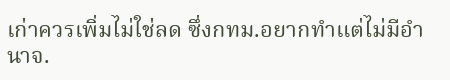เก่าควรเพิ่มไม่ใช่ลด ซึ่งกทม.อยากทำแต่ไม่มีอำนาจ.